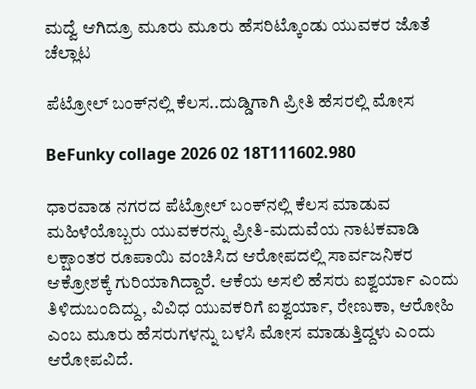ಮದ್ವೆ ಆಗಿದ್ರೂ ಮೂರು ಮೂರು ಹೆಸರಿಟ್ಕೊಂಡು ಯುವಕರ ಜೊತೆ ಚೆಲ್ಲಾಟ

ಪೆಟ್ರೋಲ್‌ ಬಂಕ್‌ನಲ್ಲಿ ಕೆಲಸ..ದುಡ್ಡಿಗಾಗಿ ಪ್ರೀತಿ ಹೆಸರಲ್ಲಿ ಮೋಸ

BeFunky collage 2026 02 18T111602.980

ಧಾರವಾಡ ನಗರದ ಪೆಟ್ರೋಲ್ ಬಂಕ್‌ನಲ್ಲಿ ಕೆಲಸ ಮಾಡುವ ಮಹಿಳೆಯೊಬ್ಬರು ಯುವಕರನ್ನು ಪ್ರೀತಿ-ಮದುವೆಯ ನಾಟಕವಾಡಿ ಲಕ್ಷಾಂತರ ರೂಪಾಯಿ ವಂಚಿಸಿದ ಆರೋಪದಲ್ಲಿ ಸಾರ್ವಜನಿಕರ ಆಕ್ರೋಶಕ್ಕೆ ಗುರಿಯಾಗಿದ್ದಾರೆ. ಆಕೆಯ ಅಸಲಿ ಹೆಸರು ಐಶ್ವರ್ಯಾ ಎಂದು ತಿಳಿದುಬಂದಿದ್ದು, ವಿವಿಧ ಯುವಕರಿಗೆ ಐಶ್ವರ್ಯಾ, ರೇಣುಕಾ, ಆರೋಹಿ ಎಂಬ ಮೂರು ಹೆಸರುಗಳನ್ನು ಬಳಸಿ ಮೋಸ ಮಾಡುತ್ತಿದ್ದಳು ಎಂದು ಆರೋಪವಿದೆ.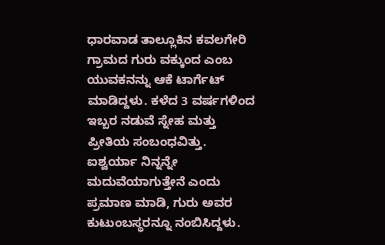ಧಾರವಾಡ ತಾಲ್ಲೂಕಿನ ಕವಲಗೇರಿ ಗ್ರಾಮದ ಗುರು ವಕ್ಕುಂದ ಎಂಬ ಯುವಕನನ್ನು ಆಕೆ ಟಾರ್ಗೆಟ್ ಮಾಡಿದ್ದಳು. ಕಳೆದ 3 ವರ್ಷಗಳಿಂದ ಇಬ್ಬರ ನಡುವೆ ಸ್ನೇಹ ಮತ್ತು ಪ್ರೀತಿಯ ಸಂಬಂಧವಿತ್ತು. ಐಶ್ವರ್ಯಾ ನಿನ್ನನ್ನೇ ಮದುವೆಯಾಗುತ್ತೇನೆ ಎಂದು ಪ್ರಮಾಣ ಮಾಡಿ, ಗುರು ಅವರ ಕುಟುಂಬಸ್ಥರನ್ನೂ ನಂಬಿಸಿದ್ದಳು.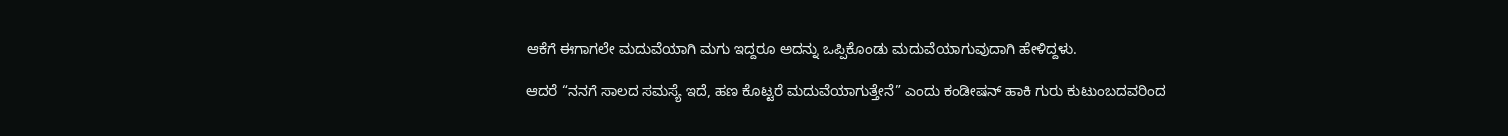ಆಕೆಗೆ ಈಗಾಗಲೇ ಮದುವೆಯಾಗಿ ಮಗು ಇದ್ದರೂ ಅದನ್ನು ಒಪ್ಪಿಕೊಂಡು ಮದುವೆಯಾಗುವುದಾಗಿ ಹೇಳಿದ್ದಳು.

ಆದರೆ “ನನಗೆ ಸಾಲದ ಸಮಸ್ಯೆ ಇದೆ, ಹಣ ಕೊಟ್ಟರೆ ಮದುವೆಯಾಗುತ್ತೇನೆ” ಎಂದು ಕಂಡೀಷನ್ ಹಾಕಿ ಗುರು ಕುಟುಂಬದವರಿಂದ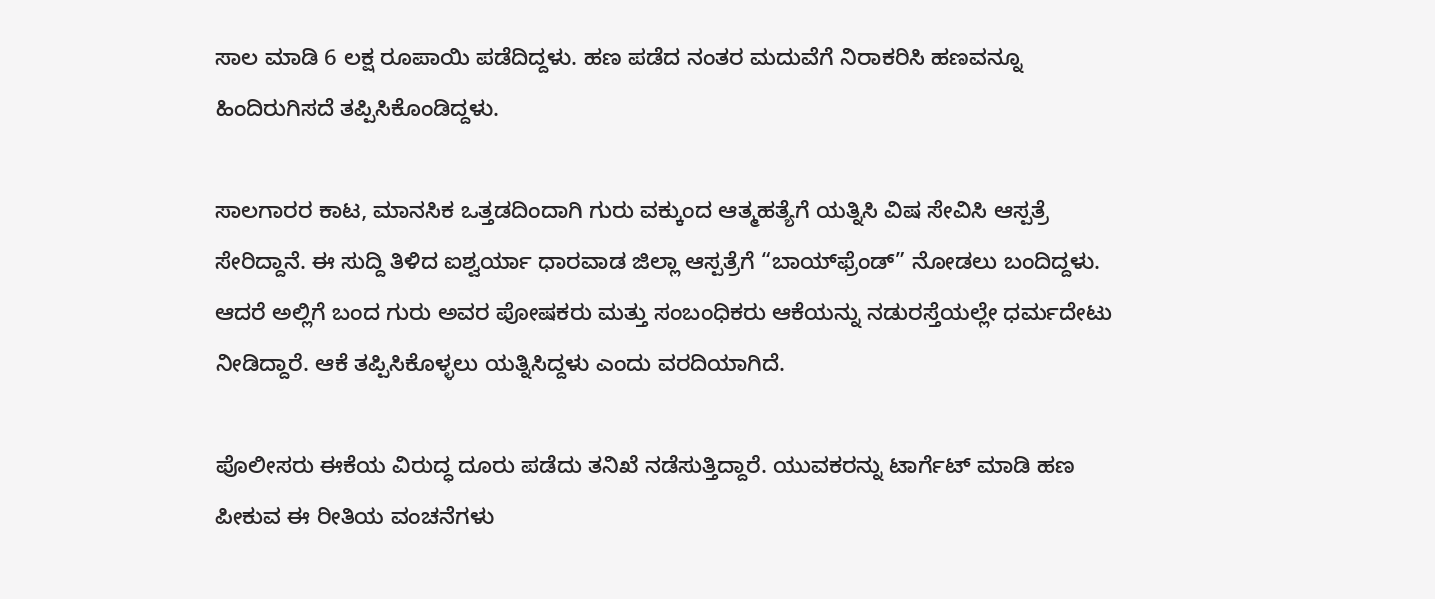ಸಾಲ ಮಾಡಿ 6 ಲಕ್ಷ ರೂಪಾಯಿ ಪಡೆದಿದ್ದಳು. ಹಣ ಪಡೆದ ನಂತರ ಮದುವೆಗೆ ನಿರಾಕರಿಸಿ ಹಣವನ್ನೂ ಹಿಂದಿರುಗಿಸದೆ ತಪ್ಪಿಸಿಕೊಂಡಿದ್ದಳು.

ಸಾಲಗಾರರ ಕಾಟ, ಮಾನಸಿಕ ಒತ್ತಡದಿಂದಾಗಿ ಗುರು ವಕ್ಕುಂದ ಆತ್ಮಹತ್ಯೆಗೆ ಯತ್ನಿಸಿ ವಿಷ ಸೇವಿಸಿ ಆಸ್ಪತ್ರೆ ಸೇರಿದ್ದಾನೆ. ಈ ಸುದ್ದಿ ತಿಳಿದ ಐಶ್ವರ್ಯಾ ಧಾರವಾಡ ಜಿಲ್ಲಾ ಆಸ್ಪತ್ರೆಗೆ “ಬಾಯ್‌ಫ್ರೆಂಡ್” ನೋಡಲು ಬಂದಿದ್ದಳು. ಆದರೆ ಅಲ್ಲಿಗೆ ಬಂದ ಗುರು ಅವರ ಪೋಷಕರು ಮತ್ತು ಸಂಬಂಧಿಕರು ಆಕೆಯನ್ನು ನಡುರಸ್ತೆಯಲ್ಲೇ ಧರ್ಮದೇಟು  ನೀಡಿದ್ದಾರೆ. ಆಕೆ ತಪ್ಪಿಸಿಕೊಳ್ಳಲು ಯತ್ನಿಸಿದ್ದಳು ಎಂದು ವರದಿಯಾಗಿದೆ.

ಪೊಲೀಸರು ಈಕೆಯ ವಿರುದ್ಧ ದೂರು ಪಡೆದು ತನಿಖೆ ನಡೆಸುತ್ತಿದ್ದಾರೆ. ಯುವಕರನ್ನು ಟಾರ್ಗೆಟ್ ಮಾಡಿ ಹಣ ಪೀಕುವ ಈ ರೀತಿಯ ವಂಚನೆಗಳು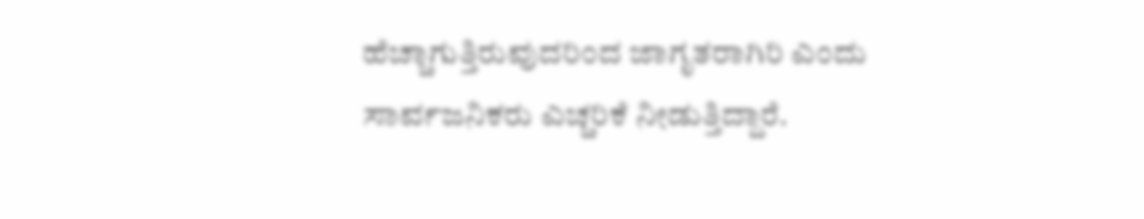ಹೆಚ್ಚಾಗುತ್ತಿರುವುದರಿಂದ ಜಾಗೃತರಾಗಿರಿ ಎಂದು ಸಾರ್ವಜನಿಕರು ಎಚ್ಚರಿಕೆ ನೀಡುತ್ತಿದ್ದಾರೆ.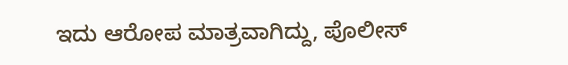ಇದು ಆರೋಪ ಮಾತ್ರವಾಗಿದ್ದು, ಪೊಲೀಸ್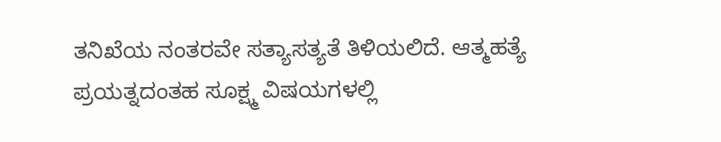ತನಿಖೆಯ ನಂತರವೇ ಸತ್ಯಾಸತ್ಯತೆ ತಿಳಿಯಲಿದೆ. ಆತ್ಮಹತ್ಯೆ ಪ್ರಯತ್ನದಂತಹ ಸೂಕ್ಷ್ಮ ವಿಷಯಗಳಲ್ಲಿ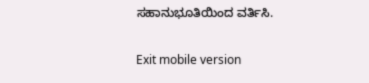ಸಹಾನುಭೂತಿಯಿಂದ ವರ್ತಿಸಿ.

Exit mobile version